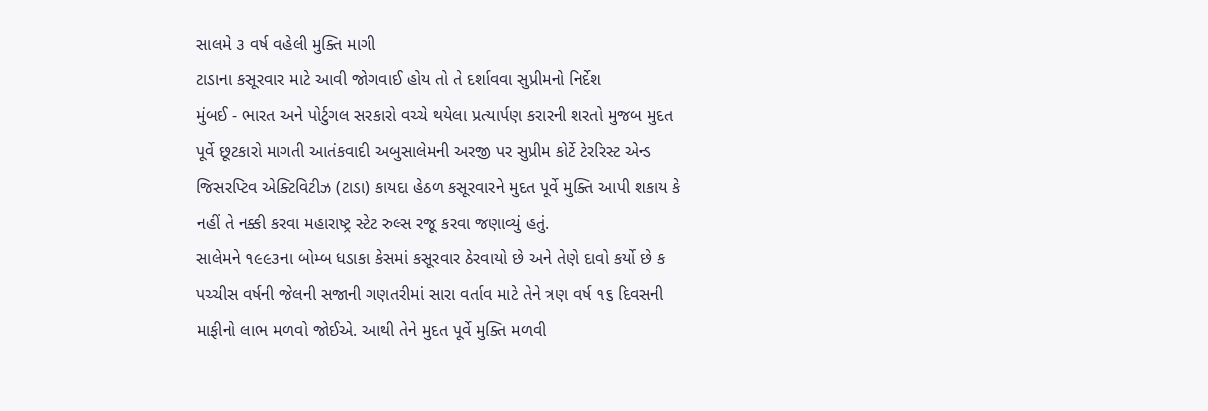સાલમે ૩ વર્ષ વહેલી મુક્તિ માગી
ટાડાના કસૂરવાર માટે આવી જોગવાઈ હોય તો તે દર્શાવવા સુપ્રીમનો નિર્દેશ
મુંબઈ - ભારત અને પોર્ટુગલ સરકારો વચ્ચે થયેલા પ્રત્યાર્પણ કરારની શરતો મુજબ મુદત પૂર્વે છૂટકારો માગતી આતંકવાદી અબુસાલેમની અરજી પર સુપ્રીમ કોર્ટે ટેરરિસ્ટ એન્ડ જિસરપ્ટિવ એક્ટિવિટીઝ (ટાડા) કાયદા હેઠળ કસૂરવારને મુદત પૂર્વે મુક્તિ આપી શકાય કે નહીં તે નક્કી કરવા મહારાષ્ટ્ર સ્ટેટ રુલ્સ રજૂ કરવા જણાવ્યું હતું.
સાલેમને ૧૯૯૩ના બોમ્બ ધડાકા કેસમાં કસૂરવાર ઠેરવાયો છે અને તેણે દાવો કર્યો છે ક પચ્ચીસ વર્ષની જેલની સજાની ગણતરીમાં સારા વર્તાવ માટે તેને ત્રણ વર્ષ ૧૬ દિવસની માફીનો લાભ મળવો જોઈએ. આથી તેને મુદત પૂર્વે મુક્તિ મળવી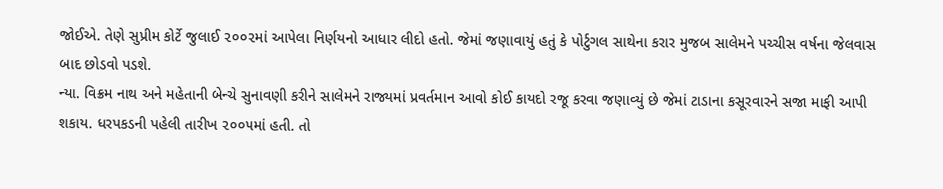જોઈએ. તેણે સુપ્રીમ કોર્ટે જુલાઈ ૨૦૦૨માં આપેલા નિર્ણયનો આધાર લીદો હતો. જેમાં જણાવાયું હતું કે પોર્ટુગલ સાથેના કરાર મુજબ સાલેમને પચ્ચીસ વર્ષના જેલવાસ બાદ છોડવો પડશે.
ન્યા. વિક્રમ નાથ અને મહેતાની બેન્ચે સુનાવણી કરીને સાલેમને રાજ્યમાં પ્રવર્તમાન આવો કોઈ કાયદો રજૂ કરવા જણાવ્યું છે જેમાં ટાડાના કસૂરવારને સજા માફી આપી શકાય. ધરપકડની પહેલી તારીખ ૨૦૦૫માં હતી. તો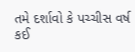તમે દર્શાવો કે પચ્ચીસ વર્ષ કઈ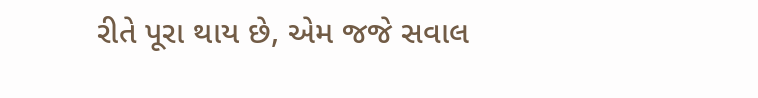રીતે પૂરા થાય છે, એમ જજે સવાલ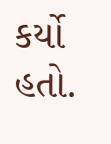કર્યો હતો.